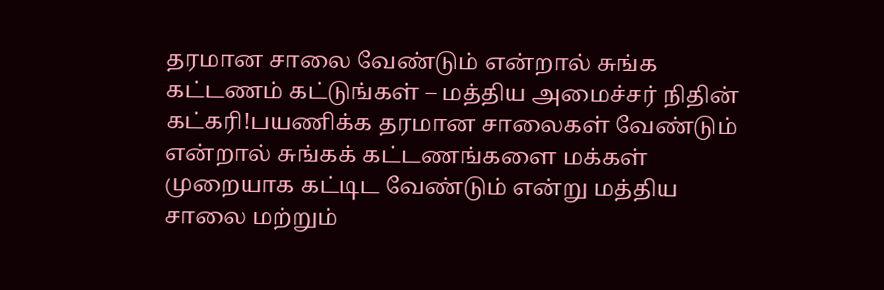தரமான சாலை வேண்டும் என்றால் சுங்க கட்டணம் கட்டுங்கள் – மத்திய அமைச்சர் நிதின் கட்கரி!பயணிக்க தரமான சாலைகள் வேண்டும் என்றால் சுங்கக் கட்டணங்களை மக்கள் முறையாக கட்டிட வேண்டும் என்று மத்திய சாலை மற்றும்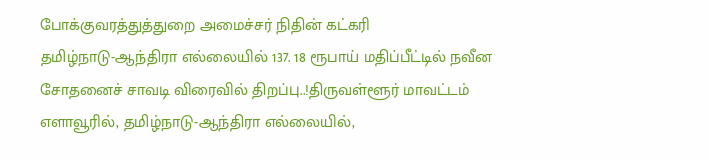போக்குவரத்துத்துறை அமைச்சர் நிதின் கட்கரி
தமிழ்நாடு-ஆந்திரா எல்லையில் 137. 18 ரூபாய் மதிப்பீட்டில் நவீன சோதனைச் சாவடி விரைவில் திறப்பு..!திருவள்ளூர் மாவட்டம் எளாவூரில், தமிழ்நாடு-ஆந்திரா எல்லையில்,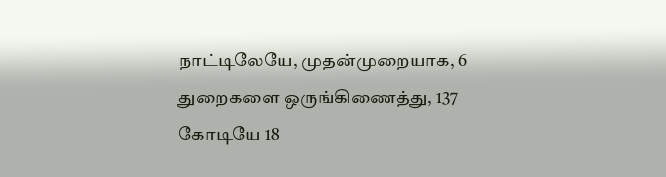நாட்டிலேயே, முதன்முறையாக, 6 துறைகளை ஒருங்கிணைத்து, 137 கோடியே 18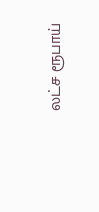லட்ச ரூபாய்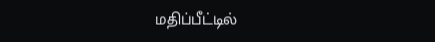மதிப்பீட்டில்